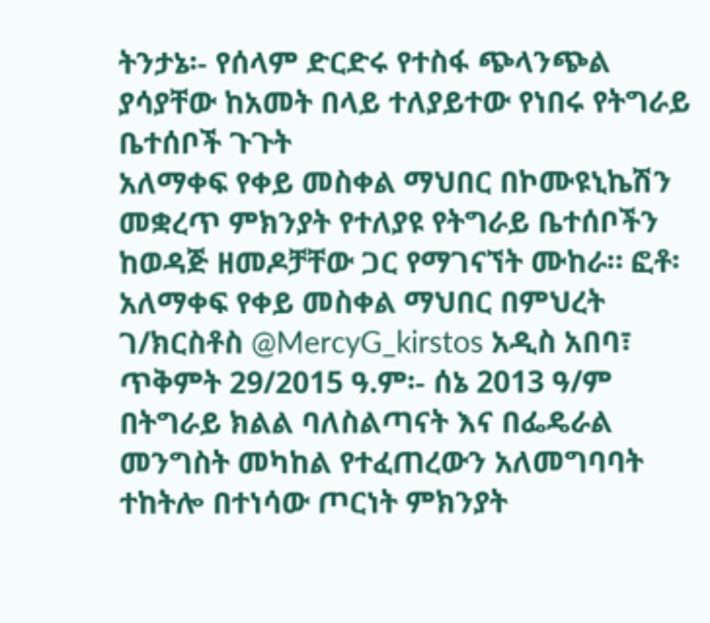ትንታኔ፡- የሰላም ድርድሩ የተስፋ ጭላንጭል ያሳያቸው ከአመት በላይ ተለያይተው የነበሩ የትግራይ ቤተሰቦች ጉጉት
አለማቀፍ የቀይ መስቀል ማህበር በኮሙዩኒኬሽን መቋረጥ ምክንያት የተለያዩ የትግራይ ቤተሰቦችን ከወዳጅ ዘመዶቻቸው ጋር የማገናኘት ሙከራ። ፎቶ፡ አለማቀፍ የቀይ መስቀል ማህበር በምህረት ገ/ክርስቶስ @MercyG_kirstos አዲስ አበባ፣ ጥቅምት 29/2015 ዓ.ም፡- ሰኔ 2013 ዓ/ም በትግራይ ክልል ባለስልጣናት እና በፌዴራል መንግስት መካከል የተፈጠረውን አለመግባባት ተከትሎ በተነሳው ጦርነት ምክንያት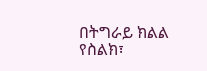በትግራይ ክልል የስልክ፣